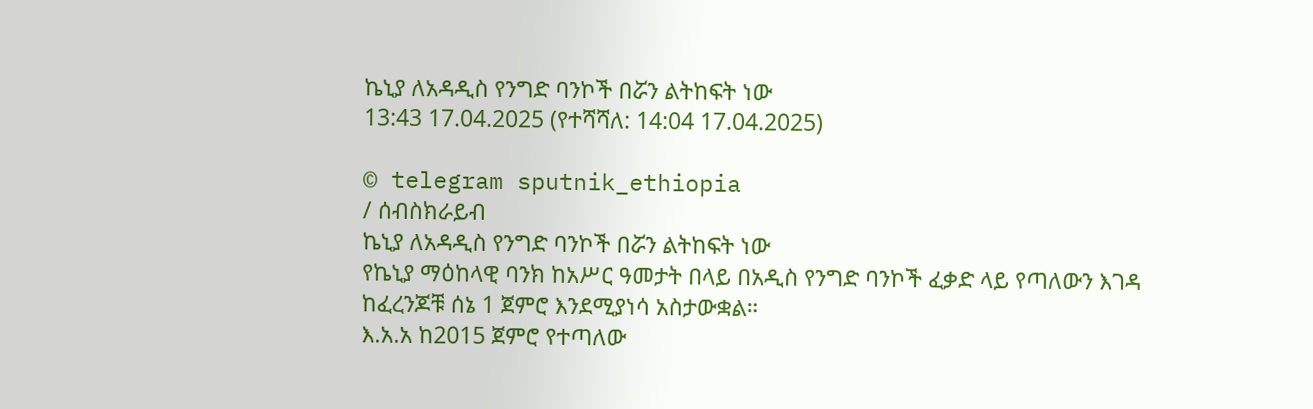ኬኒያ ለአዳዲስ የንግድ ባንኮች በሯን ልትከፍት ነው
13:43 17.04.2025 (የተሻሻለ: 14:04 17.04.2025)

© telegram sputnik_ethiopia
/ ሰብስክራይብ
ኬኒያ ለአዳዲስ የንግድ ባንኮች በሯን ልትከፍት ነው
የኬኒያ ማዕከላዊ ባንክ ከአሥር ዓመታት በላይ በአዲስ የንግድ ባንኮች ፈቃድ ላይ የጣለውን እገዳ ከፈረንጆቹ ሰኔ 1 ጀምሮ እንደሚያነሳ አስታውቋል።
እ.አ.አ ከ2015 ጀምሮ የተጣለው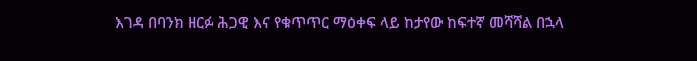እገዳ በባንክ ዘርፉ ሕጋዊ እና የቁጥጥር ማዕቀፍ ላይ ከታየው ከፍተኛ መሻሻል በኋላ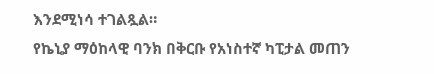እንደሚነሳ ተገልጿል።
የኬኒያ ማዕከላዊ ባንክ በቅርቡ የአነስተኛ ካፒታል መጠን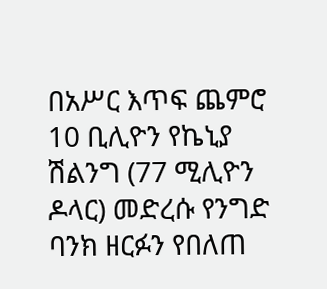በአሥር እጥፍ ጨምሮ 10 ቢሊዮን የኬኒያ ሽልንግ (77 ሚሊዮን ዶላር) መድረሱ የንግድ ባንክ ዘርፉን የበለጠ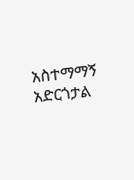አስተማማኝ አድርጎታል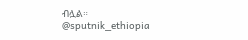ብሏል።
@sputnik_ethiopia